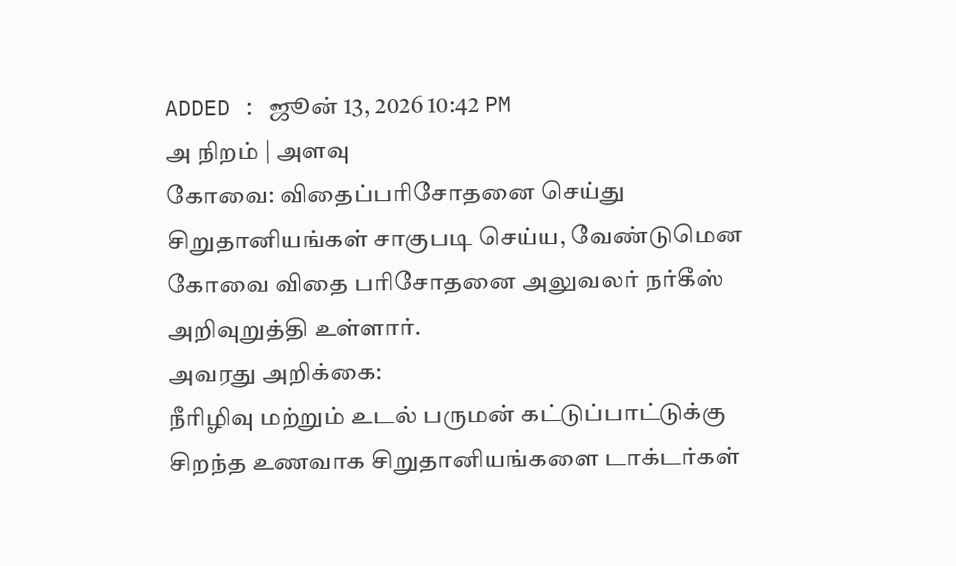ADDED : ஜூன் 13, 2026 10:42 PM
அ நிறம் | அளவு
கோவை: விதைப்பரிசோதனை செய்து சிறுதானியங்கள் சாகுபடி செய்ய, வேண்டுமென கோவை விதை பரிசோதனை அலுவலர் நர்கீஸ் அறிவுறுத்தி உள்ளார்.
அவரது அறிக்கை:
நீரிழிவு மற்றும் உடல் பருமன் கட்டுப்பாட்டுக்கு சிறந்த உணவாக சிறுதானியங்களை டாக்டர்கள்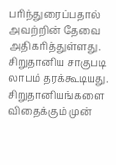பரிந்துரைப்பதால் அவற்றின் தேவை அதிகரித்துள்ளது. சிறுதானிய சாகுபடி லாபம் தரக்கூடியது.
சிறுதானியங்களை விதைக்கும் முன்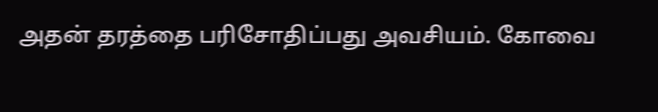அதன் தரத்தை பரிசோதிப்பது அவசியம். கோவை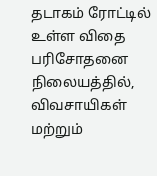தடாகம் ரோட்டில் உள்ள விதை பரிசோதனை நிலையத்தில், விவசாயிகள் மற்றும்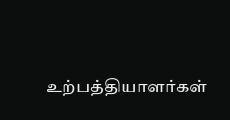உற்பத்தியாளர்கள்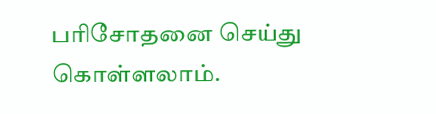பரிசோதனை செய்து கொள்ளலாம்.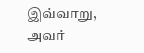இவ்வாறு, அவர்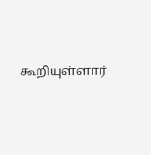கூறியுள்ளார்